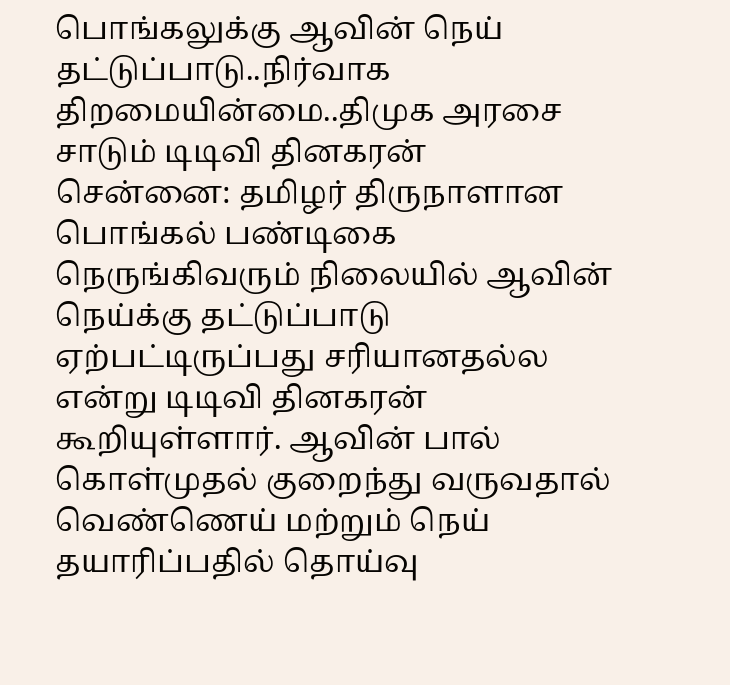பொங்கலுக்கு ஆவின் நெய் தட்டுப்பாடு..நிர்வாக திறமையின்மை..திமுக அரசை சாடும் டிடிவி தினகரன்
சென்னை: தமிழர் திருநாளான பொங்கல் பண்டிகை நெருங்கிவரும் நிலையில் ஆவின் நெய்க்கு தட்டுப்பாடு ஏற்பட்டிருப்பது சரியானதல்ல என்று டிடிவி தினகரன் கூறியுள்ளார். ஆவின் பால் கொள்முதல் குறைந்து வருவதால் வெண்ணெய் மற்றும் நெய் தயாரிப்பதில் தொய்வு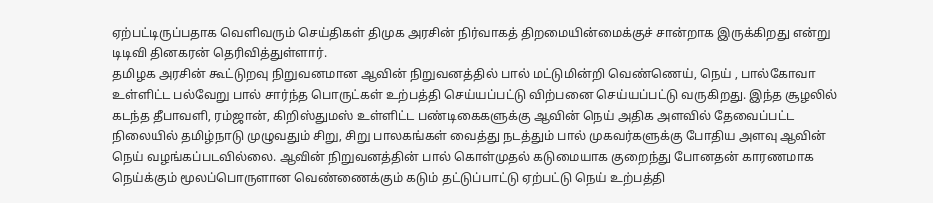ஏற்பட்டிருப்பதாக வெளிவரும் செய்திகள் திமுக அரசின் நிர்வாகத் திறமையின்மைக்குச் சான்றாக இருக்கிறது என்று டிடிவி தினகரன் தெரிவித்துள்ளார்.
தமிழக அரசின் கூட்டுறவு நிறுவனமான ஆவின் நிறுவனத்தில் பால் மட்டுமின்றி வெண்ணெய், நெய் , பால்கோவா உள்ளிட்ட பல்வேறு பால் சார்ந்த பொருட்கள் உற்பத்தி செய்யப்பட்டு விற்பனை செய்யப்பட்டு வருகிறது. இந்த சூழலில் கடந்த தீபாவளி, ரம்ஜான், கிறிஸ்துமஸ் உள்ளிட்ட பண்டிகைகளுக்கு ஆவின் நெய் அதிக அளவில் தேவைப்பட்ட நிலையில் தமிழ்நாடு முழுவதும் சிறு, சிறு பாலகங்கள் வைத்து நடத்தும் பால் முகவர்களுக்கு போதிய அளவு ஆவின் நெய் வழங்கப்படவில்லை. ஆவின் நிறுவனத்தின் பால் கொள்முதல் கடுமையாக குறைந்து போனதன் காரணமாக நெய்க்கும் மூலப்பொருளான வெண்ணைக்கும் கடும் தட்டுப்பாட்டு ஏற்பட்டு நெய் உற்பத்தி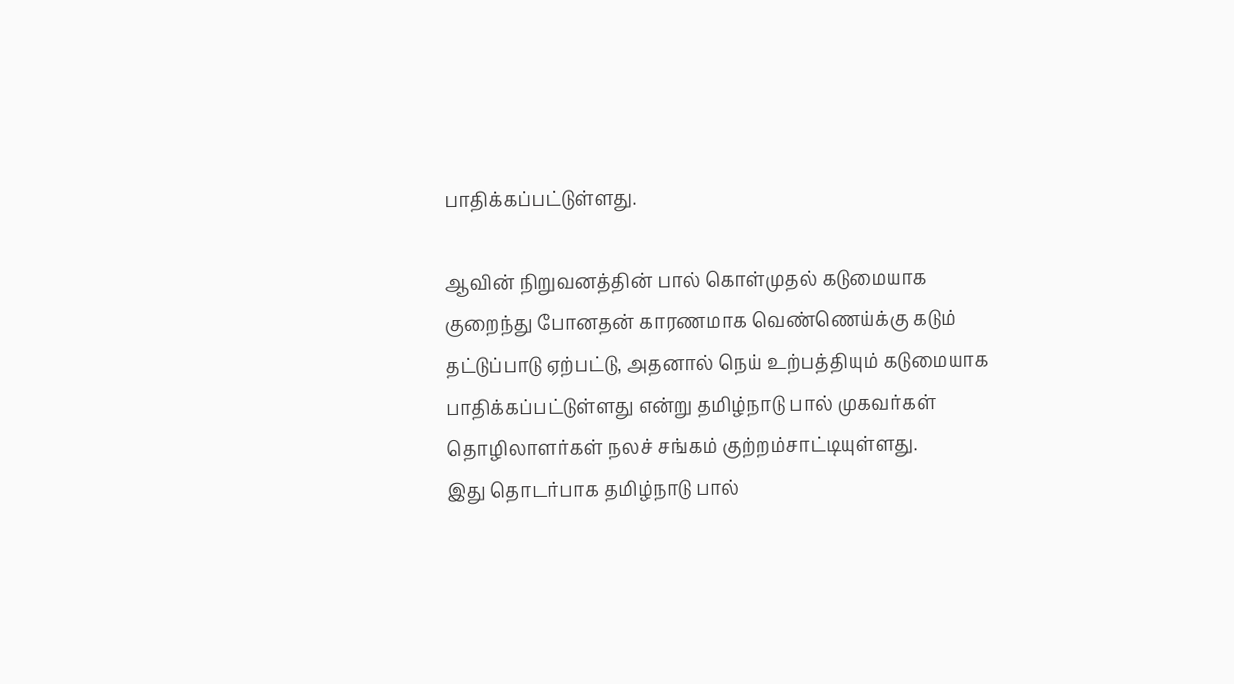பாதிக்கப்பட்டுள்ளது.

ஆவின் நிறுவனத்தின் பால் கொள்முதல் கடுமையாக குறைந்து போனதன் காரணமாக வெண்ணெய்க்கு கடும் தட்டுப்பாடு ஏற்பட்டு, அதனால் நெய் உற்பத்தியும் கடுமையாக பாதிக்கப்பட்டுள்ளது என்று தமிழ்நாடு பால் முகவர்கள் தொழிலாளர்கள் நலச் சங்கம் குற்றம்சாட்டியுள்ளது.
இது தொடர்பாக தமிழ்நாடு பால்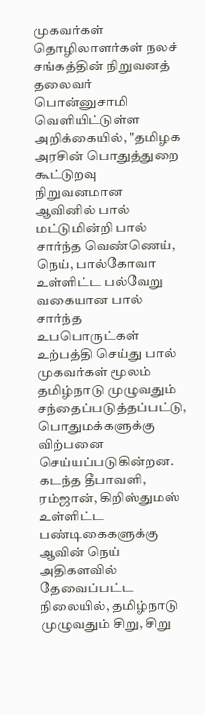முகவர்கள் தொழிலாளர்கள் நலச் சங்கத்தின் நிறுவனத் தலைவர் பொன்னுசாமி வெளியிட்டுள்ள அறிக்கையில், "தமிழக அரசின் பொதுத்துறை கூட்டுறவு நிறுவனமான ஆவினில் பால் மட்டுமின்றி பால் சார்ந்த வெண்ணெய், நெய், பால்கோவா உள்ளிட்ட பல்வேறு வகையான பால் சார்ந்த உபபொருட்கள் உற்பத்தி செய்து பால் முகவர்கள் மூலம் தமிழ்நாடு முழுவதும் சந்தைப்படுத்தப்பட்டு, பொதுமக்களுக்கு விற்பனை செய்யப்படுகின்றன.
கடந்த தீபாவளி, ரம்ஜான், கிறிஸ்துமஸ் உள்ளிட்ட பண்டிகைகளுக்கு ஆவின் நெய் அதிகளவில் தேவைப்பட்ட நிலையில், தமிழ்நாடு முழுவதும் சிறு, சிறு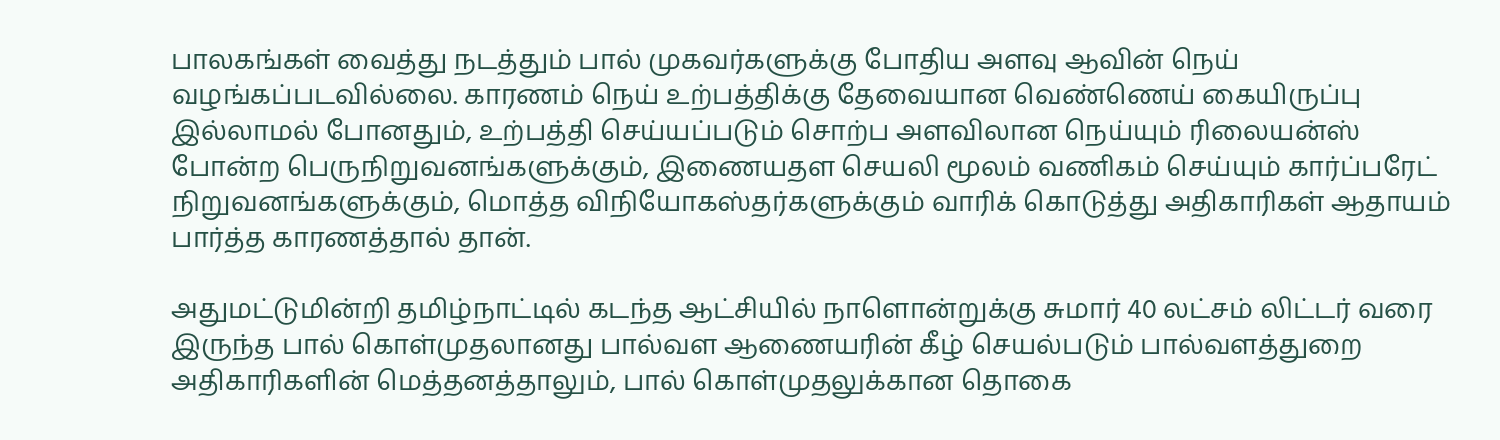பாலகங்கள் வைத்து நடத்தும் பால் முகவர்களுக்கு போதிய அளவு ஆவின் நெய் வழங்கப்படவில்லை. காரணம் நெய் உற்பத்திக்கு தேவையான வெண்ணெய் கையிருப்பு இல்லாமல் போனதும், உற்பத்தி செய்யப்படும் சொற்ப அளவிலான நெய்யும் ரிலையன்ஸ் போன்ற பெருநிறுவனங்களுக்கும், இணையதள செயலி மூலம் வணிகம் செய்யும் கார்ப்பரேட் நிறுவனங்களுக்கும், மொத்த விநியோகஸ்தர்களுக்கும் வாரிக் கொடுத்து அதிகாரிகள் ஆதாயம் பார்த்த காரணத்தால் தான்.

அதுமட்டுமின்றி தமிழ்நாட்டில் கடந்த ஆட்சியில் நாளொன்றுக்கு சுமார் 40 லட்சம் லிட்டர் வரை இருந்த பால் கொள்முதலானது பால்வள ஆணையரின் கீழ் செயல்படும் பால்வளத்துறை அதிகாரிகளின் மெத்தனத்தாலும், பால் கொள்முதலுக்கான தொகை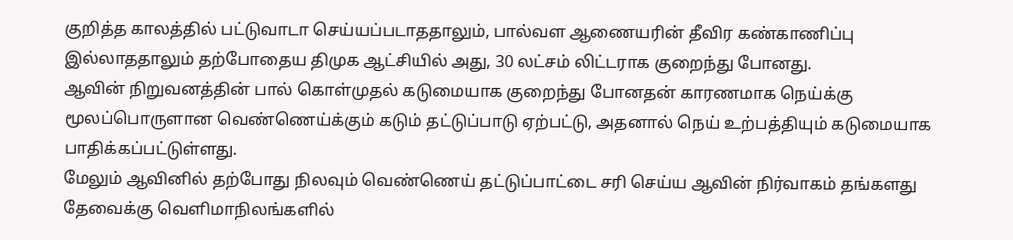குறித்த காலத்தில் பட்டுவாடா செய்யப்படாததாலும், பால்வள ஆணையரின் தீவிர கண்காணிப்பு இல்லாததாலும் தற்போதைய திமுக ஆட்சியில் அது, 30 லட்சம் லிட்டராக குறைந்து போனது.
ஆவின் நிறுவனத்தின் பால் கொள்முதல் கடுமையாக குறைந்து போனதன் காரணமாக நெய்க்கு மூலப்பொருளான வெண்ணெய்க்கும் கடும் தட்டுப்பாடு ஏற்பட்டு, அதனால் நெய் உற்பத்தியும் கடுமையாக பாதிக்கப்பட்டுள்ளது.
மேலும் ஆவினில் தற்போது நிலவும் வெண்ணெய் தட்டுப்பாட்டை சரி செய்ய ஆவின் நிர்வாகம் தங்களது தேவைக்கு வெளிமாநிலங்களில்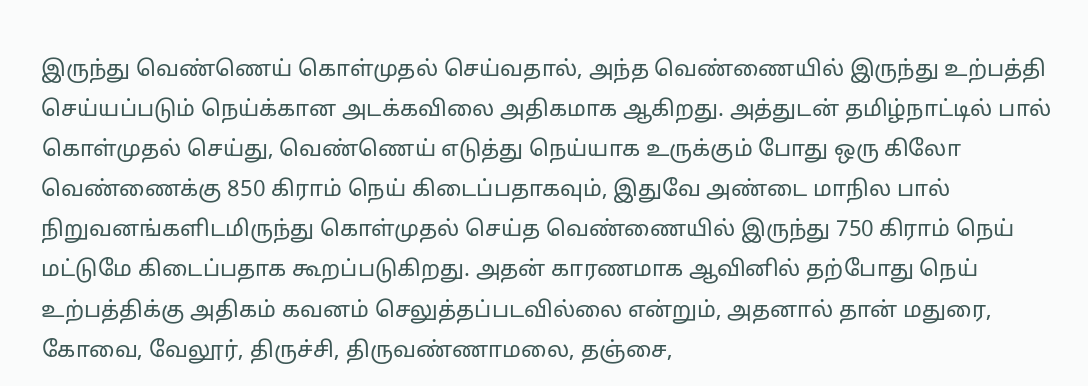இருந்து வெண்ணெய் கொள்முதல் செய்வதால், அந்த வெண்ணையில் இருந்து உற்பத்தி செய்யப்படும் நெய்க்கான அடக்கவிலை அதிகமாக ஆகிறது. அத்துடன் தமிழ்நாட்டில் பால் கொள்முதல் செய்து, வெண்ணெய் எடுத்து நெய்யாக உருக்கும் போது ஒரு கிலோ வெண்ணைக்கு 850 கிராம் நெய் கிடைப்பதாகவும், இதுவே அண்டை மாநில பால் நிறுவனங்களிடமிருந்து கொள்முதல் செய்த வெண்ணையில் இருந்து 750 கிராம் நெய் மட்டுமே கிடைப்பதாக கூறப்படுகிறது. அதன் காரணமாக ஆவினில் தற்போது நெய் உற்பத்திக்கு அதிகம் கவனம் செலுத்தப்படவில்லை என்றும், அதனால் தான் மதுரை, கோவை, வேலூர், திருச்சி, திருவண்ணாமலை, தஞ்சை,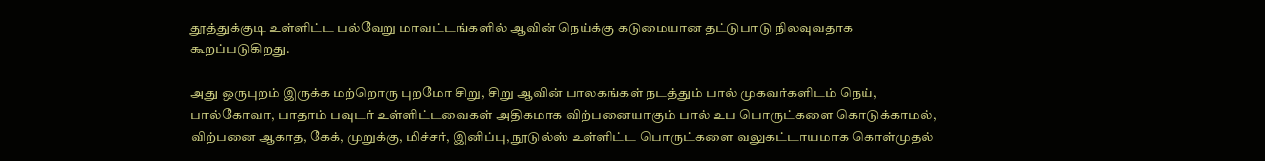தூத்துக்குடி உள்ளிட்ட பல்வேறு மாவட்டங்களில் ஆவின் நெய்க்கு கடுமையான தட்டுபாடு நிலவுவதாக கூறப்படுகிறது.

அது ஒருபுறம் இருக்க மற்றொரு புறமோ சிறு, சிறு ஆவின் பாலகங்கள் நடத்தும் பால் முகவர்களிடம் நெய், பால்கோவா, பாதாம் பவுடர் உள்ளிட்டவைகள் அதிகமாக விற்பனையாகும் பால் உப பொருட்களை கொடுக்காமல், விற்பனை ஆகாத, கேக், முறுக்கு, மிச்சர், இனிப்பு, நூடுல்ஸ் உள்ளிட்ட பொருட்களை வலுகட்டாயமாக கொள்முதல்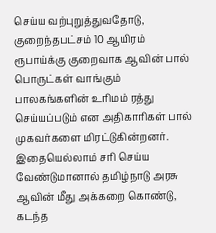செய்ய வற்புறுத்துவதோடு, குறைந்தபட்சம் 10 ஆயிரம் ரூபாய்க்கு குறைவாக ஆவின் பால் பொருட்கள் வாங்கும் பாலகங்களின் உரிமம் ரத்து செய்யப்படும் என அதிகாரிகள் பால் முகவர்களை மிரட்டுகின்றனர்.
இதையெல்லாம் சரி செய்ய வேண்டுமானால் தமிழ்நாடு அரசு ஆவின் மீது அக்கறை கொண்டு, கடந்த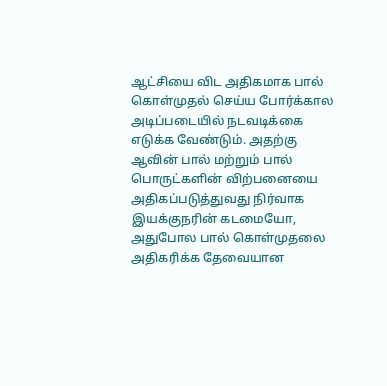ஆட்சியை விட அதிகமாக பால் கொள்முதல் செய்ய போர்க்கால அடிப்படையில் நடவடிக்கை எடுக்க வேண்டும். அதற்கு ஆவின் பால் மற்றும் பால் பொருட்களின் விற்பனையை அதிகப்படுத்துவது நிர்வாக இயக்குநரின் கடமையோ, அதுபோல பால் கொள்முதலை அதிகரிக்க தேவையான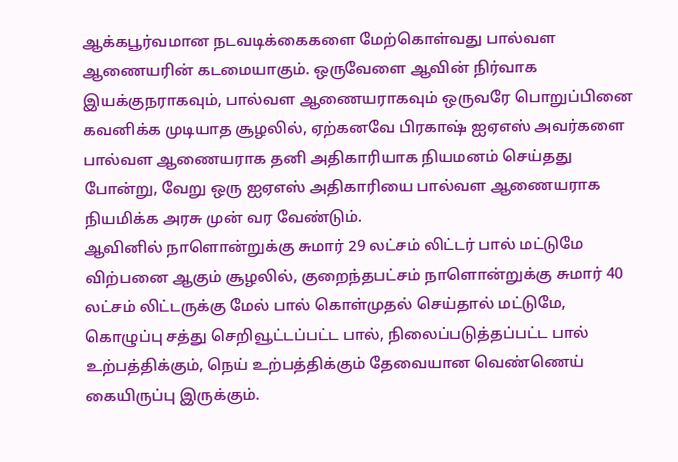ஆக்கபூர்வமான நடவடிக்கைகளை மேற்கொள்வது பால்வள ஆணையரின் கடமையாகும். ஒருவேளை ஆவின் நிர்வாக இயக்குநராகவும், பால்வள ஆணையராகவும் ஒருவரே பொறுப்பினை கவனிக்க முடியாத சூழலில், ஏற்கனவே பிரகாஷ் ஐஏஎஸ் அவர்களை பால்வள ஆணையராக தனி அதிகாரியாக நியமனம் செய்தது போன்று, வேறு ஒரு ஐஏஎஸ் அதிகாரியை பால்வள ஆணையராக நியமிக்க அரசு முன் வர வேண்டும்.
ஆவினில் நாளொன்றுக்கு சுமார் 29 லட்சம் லிட்டர் பால் மட்டுமே விற்பனை ஆகும் சூழலில், குறைந்தபட்சம் நாளொன்றுக்கு சுமார் 40 லட்சம் லிட்டருக்கு மேல் பால் கொள்முதல் செய்தால் மட்டுமே, கொழுப்பு சத்து செறிவூட்டப்பட்ட பால், நிலைப்படுத்தப்பட்ட பால் உற்பத்திக்கும், நெய் உற்பத்திக்கும் தேவையான வெண்ணெய் கையிருப்பு இருக்கும்.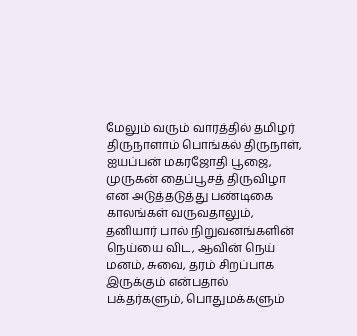மேலும் வரும் வாரத்தில் தமிழர் திருநாளாம் பொங்கல் திருநாள், ஐயப்பன் மகரஜோதி பூஜை, முருகன் தைப்பூசத் திருவிழா என அடுத்தடுத்து பண்டிகை காலங்கள் வருவதாலும், தனியார் பால் நிறுவனங்களின் நெய்யை விட, ஆவின் நெய் மனம், சுவை, தரம் சிறப்பாக இருக்கும் என்பதால் பக்தர்களும், பொதுமக்களும்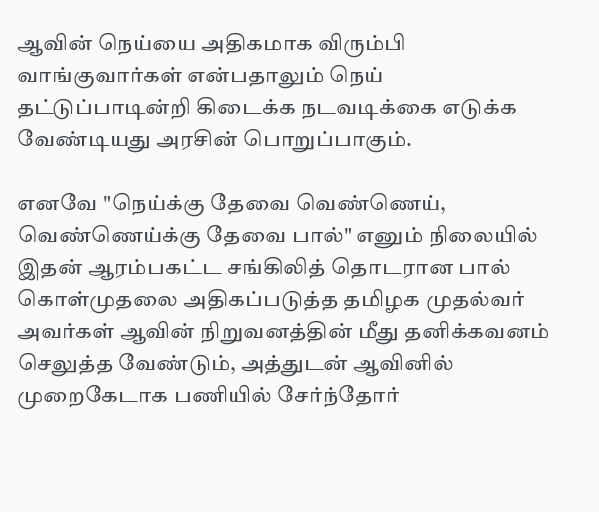ஆவின் நெய்யை அதிகமாக விரும்பி வாங்குவார்கள் என்பதாலும் நெய் தட்டுப்பாடின்றி கிடைக்க நடவடிக்கை எடுக்க வேண்டியது அரசின் பொறுப்பாகும்.

எனவே "நெய்க்கு தேவை வெண்ணெய், வெண்ணெய்க்கு தேவை பால்" எனும் நிலையில் இதன் ஆரம்பகட்ட சங்கிலித் தொடரான பால் கொள்முதலை அதிகப்படுத்த தமிழக முதல்வர் அவர்கள் ஆவின் நிறுவனத்தின் மீது தனிக்கவனம் செலுத்த வேண்டும், அத்துடன் ஆவினில் முறைகேடாக பணியில் சேர்ந்தோர்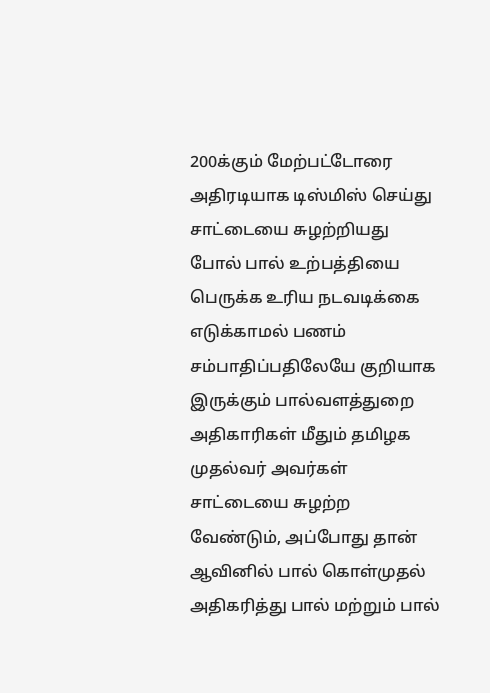200க்கும் மேற்பட்டோரை அதிரடியாக டிஸ்மிஸ் செய்து சாட்டையை சுழற்றியது போல் பால் உற்பத்தியை பெருக்க உரிய நடவடிக்கை எடுக்காமல் பணம் சம்பாதிப்பதிலேயே குறியாக இருக்கும் பால்வளத்துறை அதிகாரிகள் மீதும் தமிழக முதல்வர் அவர்கள் சாட்டையை சுழற்ற வேண்டும், அப்போது தான் ஆவினில் பால் கொள்முதல் அதிகரித்து பால் மற்றும் பால்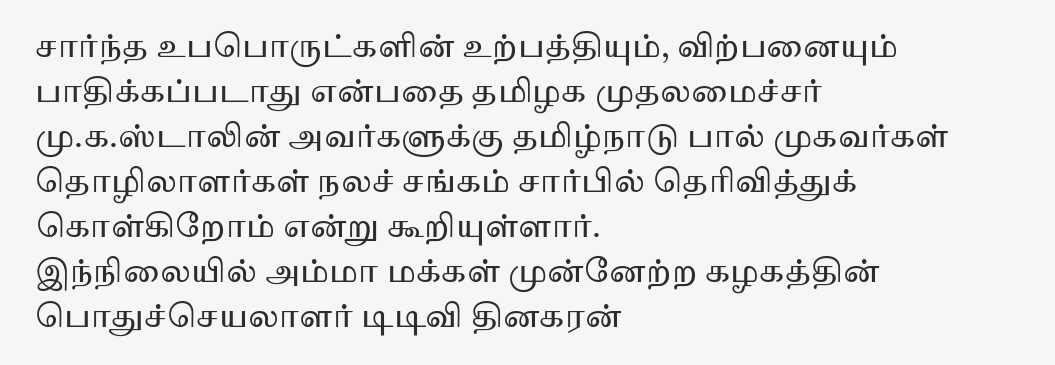சார்ந்த உபபொருட்களின் உற்பத்தியும், விற்பனையும் பாதிக்கப்படாது என்பதை தமிழக முதலமைச்சர் மு.க.ஸ்டாலின் அவர்களுக்கு தமிழ்நாடு பால் முகவர்கள் தொழிலாளர்கள் நலச் சங்கம் சார்பில் தெரிவித்துக் கொள்கிறோம் என்று கூறியுள்ளார்.
இந்நிலையில் அம்மா மக்கள் முன்னேற்ற கழகத்தின் பொதுச்செயலாளர் டிடிவி தினகரன்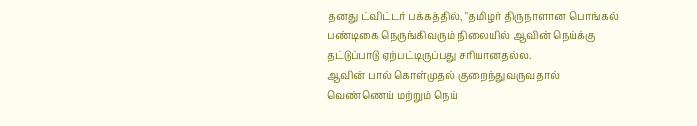தனது ட்விட்டர் பக்கத்தில், "தமிழர் திருநாளான பொங்கல் பண்டிகை நெருங்கிவரும் நிலையில் ஆவின் நெய்க்கு தட்டுப்பாடு ஏற்பட்டிருப்பது சரியானதல்ல.
ஆவின் பால் கொள்முதல் குறைந்துவருவதால் வெண்ணெய் மற்றும் நெய்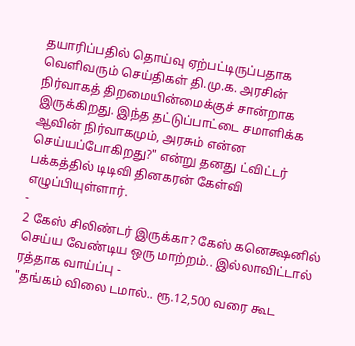தயாரிப்பதில் தொய்வு ஏற்பட்டிருப்பதாக வெளிவரும் செய்திகள் தி.மு.க. அரசின் நிர்வாகத் திறமையின்மைக்குச் சான்றாக இருக்கிறது. இந்த தட்டுப்பாட்டை சமாளிக்க ஆவின் நிர்வாகமும், அரசும் என்ன செய்யப்போகிறது?" என்று தனது ட்விட்டர் பக்கத்தில் டிடிவி தினகரன் கேள்வி எழுப்பியுள்ளார்.
-
2 கேஸ் சிலிண்டர் இருக்கா? கேஸ் கனெக்ஷனில் செய்ய வேண்டிய ஒரு மாற்றம்.. இல்லாவிட்டால் ரத்தாக வாய்ப்பு -
"தங்கம் விலை டமால்.. ரூ.12,500 வரை கூட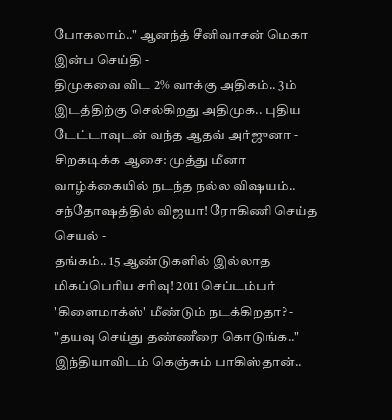போகலாம்.." ஆனந்த் சீனிவாசன் மெகா இன்ப செய்தி -
திமுகவை விட 2% வாக்கு அதிகம்.. 3ம் இடத்திற்கு செல்கிறது அதிமுக.. புதிய டேட்டாவுடன் வந்த ஆதவ் அர்ஜுனா -
சிறகடிக்க ஆசை: முத்து மீனா வாழ்க்கையில் நடந்த நல்ல விஷயம்.. சந்தோஷத்தில் விஜயா! ரோகிணி செய்த செயல் -
தங்கம்.. 15 ஆண்டுகளில் இல்லாத மிகப்பெரிய சரிவு! 2011 செப்டம்பர் 'கிளைமாக்ஸ்' மீண்டும் நடக்கிறதா? -
"தயவு செய்து தண்ணீரை கொடுங்க.." இந்தியாவிடம் கெஞ்சும் பாகிஸ்தான்..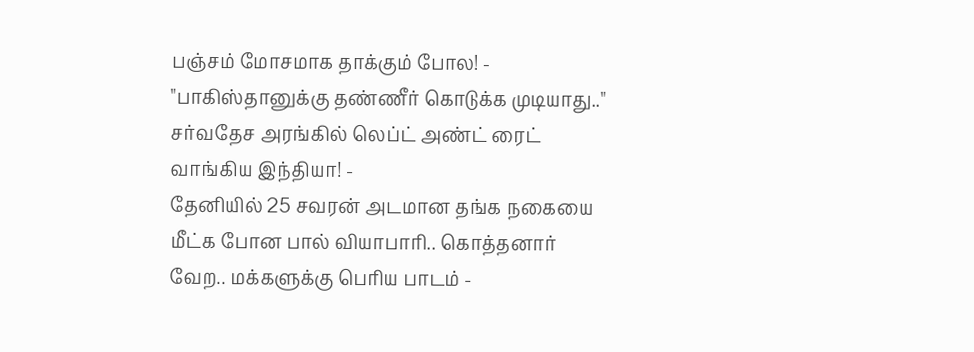பஞ்சம் மோசமாக தாக்கும் போல! -
"பாகிஸ்தானுக்கு தண்ணீர் கொடுக்க முடியாது.." சர்வதேச அரங்கில் லெப்ட் அண்ட் ரைட் வாங்கிய இந்தியா! -
தேனியில் 25 சவரன் அடமான தங்க நகையை மீட்க போன பால் வியாபாரி.. கொத்தனார் வேற.. மக்களுக்கு பெரிய பாடம் -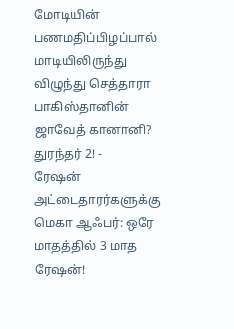மோடியின் பணமதிப்பிழப்பால் மாடியிலிருந்து விழுந்து செத்தாரா பாகிஸ்தானின் ஜாவேத் கானானி? துரந்தர் 2! -
ரேஷன் அட்டைதாரர்களுக்கு மெகா ஆஃபர்: ஒரே மாதத்தில் 3 மாத ரேஷன்!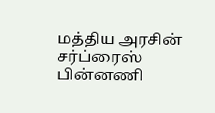மத்திய அரசின் சர்ப்ரைஸ் பின்னணி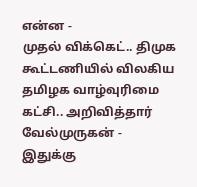என்ன -
முதல் விக்கெட்.. திமுக கூட்டணியில் விலகிய தமிழக வாழ்வுரிமை கட்சி.. அறிவித்தார் வேல்முருகன் -
இதுக்கு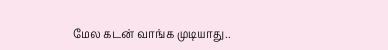மேல கடன் வாங்க முடியாது..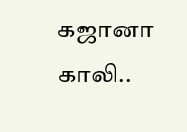கஜானா காலி..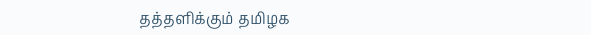தத்தளிக்கும் தமிழக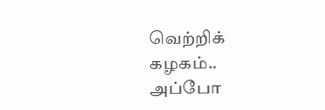வெற்றிக் கழகம்.. அப்போ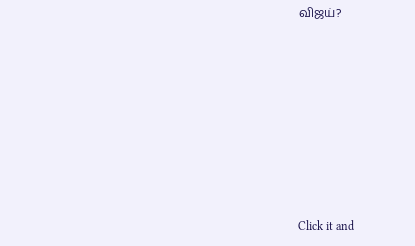விஜய்?












Click it and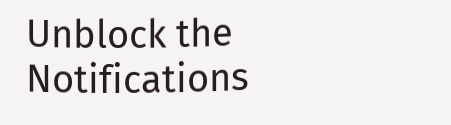Unblock the Notifications